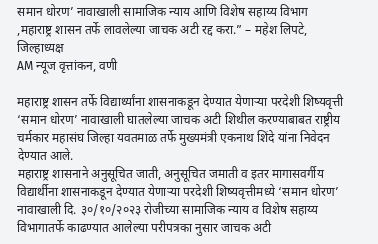समान धोरण’ नावाखाली सामाजिक न्याय आणि विशेष सहाय्य विभाग ,महाराष्ट्र शासन तर्फे लावलेल्या जाचक अटी रद्द करा.” – महेश लिपटे, जिल्हाध्यक्ष
AM न्यूज वृत्तांकन, वणी

महाराष्ट्र शासन तर्फे विद्यार्थ्यांना शासनाकडून देण्यात येणाऱ्या परदेशी शिष्यवृत्ती ‘समान धोरण’ नावाखाली घातलेल्या जाचक अटी शिथील करण्याबाबत राष्ट्रीय चर्मकार महासंघ जिल्हा यवतमाळ तर्फे मुख्यमंत्री एकनाथ शिंदे यांना निवेदन देण्यात आले.
महाराष्ट्र शासनाने अनुसूचित जाती, अनुसूचित जमाती व इतर मागासवर्गीय विद्यार्थीना शासनाकडून देण्यात येणाऱ्या परदेशी शिष्यवृत्तीमध्ये ‘समान धोरण’ नावाखाली दि. ३०/१०/२०२३ रोजीच्या सामाजिक न्याय व विशेष सहाय्य विभागातर्फे काढण्यात आलेल्या परीपत्रका नुसार जाचक अटी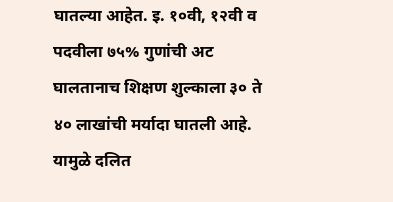घातल्या आहेत. इ. १०वी, १२वी व पदवीला ७५% गुणांची अट घालतानाच शिक्षण शुल्काला ३० ते ४० लाखांची मर्यादा घातली आहे. यामुळे दलित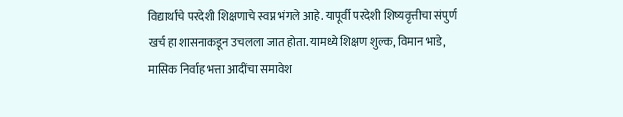विद्यार्थांचे परदेशी शिक्षणाचे स्वप्न भंगले आहे. यापूर्वी परदेशी शिष्यवृत्तीचा संपुर्ण खर्च हा शासनाकडून उचलला जात होता. यामध्ये शिक्षण शुल्क, विमान भाडे, मासिक निर्वाह भत्ता आदींचा समावेश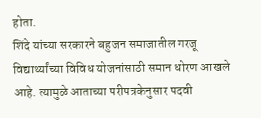होता.
शिंदे यांच्या सरकारने बहुजन समाजातील गरजू विद्यार्थ्यांच्या विविध योजनांसाठी समान धोरण आखले आहे. त्यामुळे आताच्या परीपत्रकेनुसार पदवी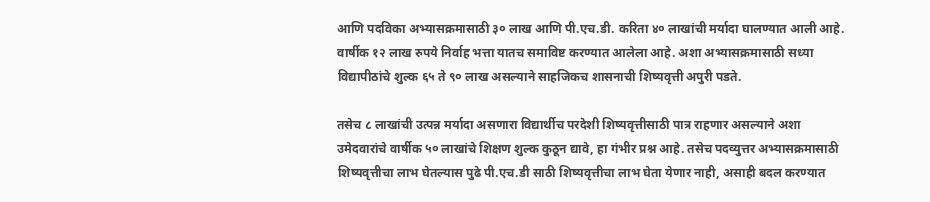आणि पदविका अभ्यासक्रमासाठी ३० लाख आणि पी.एच.डी. करिता ४० लाखांची मर्यादा घालण्यात आली आहे. वार्षीक १२ लाख रुपये निर्वाह भत्ता यातच समाविष्ट करण्यात आलेला आहे. अशा अभ्यासक्रमासाठी सध्या विद्यापीठांचे शुल्क ६५ ते ९० लाख असल्याने साहजिकच शासनाची शिष्यवृत्ती अपुरी पडते.

तसेच ८ लाखांची उत्पन्न मर्यादा असणारा विद्यार्थीच परदेशी शिष्यवृत्तीसाठी पात्र राहणार असल्याने अशा उमेदवारांचे वार्षीक ५० लाखांचे शिक्षण शुल्क कुठून द्यावे, हा गंभीर प्रश्न आहे. तसेच पदव्युत्तर अभ्यासक्रमासाठी शिष्यवृत्तीचा लाभ घेतल्यास पुढे पी.एच.डी साठी शिष्यवृत्तीचा लाभ घेता येणार नाही, असाही बदल करण्यात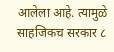आलेला आहे. त्यामुळे साहजिकच सरकार ८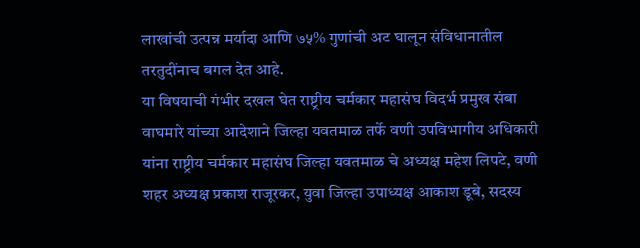लाखांची उत्पन्न मर्यादा आणि ७५% गुणांची अट घालून संविधानातील तरतुदींनाच बगल देत आहे.
या विषयाची गंभीर दखल घेत राष्ट्रीय चर्मकार महासंघ विदर्भ प्रमुख संबा वाघमारे यांच्या आदेशाने जिल्हा यवतमाळ तर्फे वणी उपविभागीय अधिकारी यांना राष्ट्रीय चर्मकार महासंघ जिल्हा यवतमाळ चे अध्यक्ष महेश लिपटे, वणी शहर अध्यक्ष प्रकाश राजूरकर, युवा जिल्हा उपाध्यक्ष आकाश डूबे, सदस्य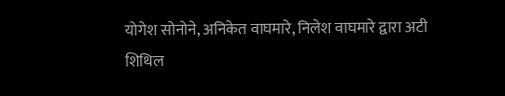योगेश सोनोने, अनिकेत वाघमारे, निलेश वाघमारे द्वारा अटी शिथिल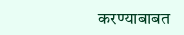करण्याबाबत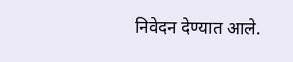निवेदन देण्यात आले.